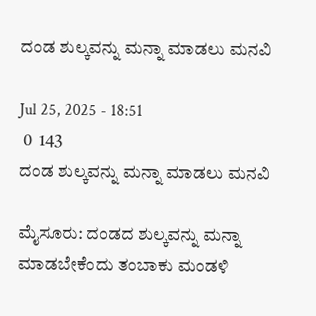ದಂಡ ಶುಲ್ಕವನ್ನು ಮನ್ನಾ ಮಾಡಲು ಮನವಿ

Jul 25, 2025 - 18:51
 0  143
ದಂಡ ಶುಲ್ಕವನ್ನು ಮನ್ನಾ ಮಾಡಲು ಮನವಿ

ಮೈಸೂರು: ದಂಡದ ಶುಲ್ಕವನ್ನು ಮನ್ನಾ ಮಾಡಬೇಕೆಂದು ತಂಬಾಕು ಮಂಡಳಿ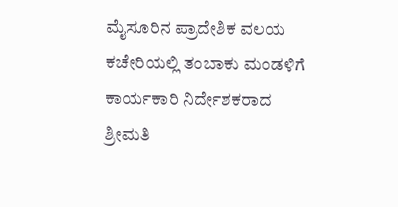ಮೈಸೂರಿನ ಪ್ರಾದೇಶಿಕ ವಲಯ ಕಚೇರಿಯಲ್ಲಿ ತಂಬಾಕು ಮಂಡಳಿಗೆ ಕಾರ್ಯಕಾರಿ ನಿರ್ದೇಶಕರಾದ ಶ್ರೀಮತಿ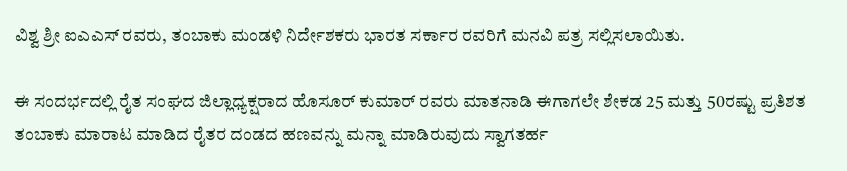ವಿಶ್ವ ಶ್ರೀ ಐಎಎಸ್ ರವರು, ತಂಬಾಕು ಮಂಡಳಿ ನಿರ್ದೇಶಕರು ಭಾರತ ಸರ್ಕಾರ ರವರಿಗೆ ಮನವಿ ಪತ್ರ ಸಲ್ಲಿಸಲಾಯಿತು.

ಈ ಸಂದರ್ಭದಲ್ಲಿ ರೈತ ಸಂಘದ ಜಿಲ್ಲಾಧ್ಯಕ್ಷರಾದ ಹೊಸೂರ್ ಕುಮಾರ್ ರವರು ಮಾತನಾಡಿ ಈಗಾಗಲೇ ಶೇಕಡ 25 ಮತ್ತು 50ರಷ್ಟು ಪ್ರತಿಶತ ತಂಬಾಕು ಮಾರಾಟ ಮಾಡಿದ ರೈತರ ದಂಡದ ಹಣವನ್ನು ಮನ್ನಾ ಮಾಡಿರುವುದು ಸ್ವಾಗತರ್ಹ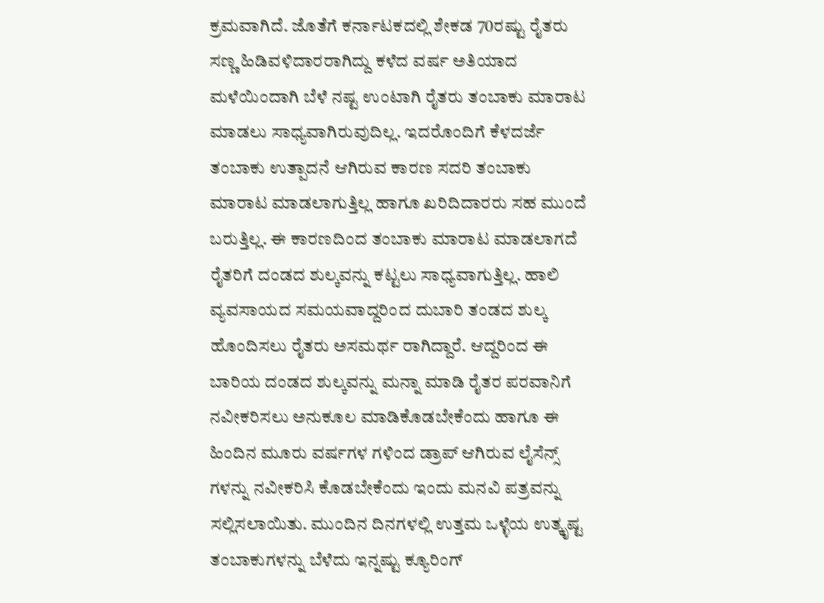ಕ್ರಮವಾಗಿದೆ. ಜೊತೆಗೆ ಕರ್ನಾಟಕದಲ್ಲಿ ಶೇಕಡ 70ರಷ್ಟು ರೈತರು ಸಣ್ಣ ಹಿಡಿವಳಿದಾರರಾಗಿದ್ದು ಕಳೆದ ವರ್ಷ ಅತಿಯಾದ ಮಳೆಯಿಂದಾಗಿ ಬೆಳೆ ನಷ್ಟ ಉಂಟಾಗಿ ರೈತರು ತಂಬಾಕು ಮಾರಾಟ ಮಾಡಲು ಸಾಧ್ಯವಾಗಿರುವುದಿಲ್ಲ. ಇದರೊಂದಿಗೆ ಕೆಳದರ್ಜೆ ತಂಬಾಕು ಉತ್ಪಾದನೆ ಆಗಿರುವ ಕಾರಣ ಸದರಿ ತಂಬಾಕು ಮಾರಾಟ ಮಾಡಲಾಗುತ್ತಿಲ್ಲ ಹಾಗೂ ಖರಿದಿದಾರರು ಸಹ ಮುಂದೆ ಬರುತ್ತಿಲ್ಲ. ಈ ಕಾರಣದಿಂದ ತಂಬಾಕು ಮಾರಾಟ ಮಾಡಲಾಗದೆ ರೈತರಿಗೆ ದಂಡದ ಶುಲ್ಕವನ್ನು ಕಟ್ಟಲು ಸಾಧ್ಯವಾಗುತ್ತಿಲ್ಲ. ಹಾಲಿ ವ್ಯವಸಾಯದ ಸಮಯವಾದ್ದರಿಂದ ದುಬಾರಿ ತಂಡದ ಶುಲ್ಕ ಹೊಂದಿಸಲು ರೈತರು ಅಸಮರ್ಥ ರಾಗಿದ್ದಾರೆ. ಆದ್ದರಿಂದ ಈ ಬಾರಿಯ ದಂಡದ ಶುಲ್ಕವನ್ನು ಮನ್ನಾ ಮಾಡಿ ರೈತರ ಪರವಾನಿಗೆ ನವೀಕರಿಸಲು ಅನುಕೂಲ ಮಾಡಿಕೊಡಬೇಕೆಂದು ಹಾಗೂ ಈ ಹಿಂದಿನ ಮೂರು ವರ್ಷಗಳ ಗಳಿಂದ ಡ್ರಾಪ್ ಆಗಿರುವ ಲೈಸೆನ್ಸ್ ಗಳನ್ನು ನವೀಕರಿಸಿ ಕೊಡಬೇಕೆಂದು ಇಂದು ಮನವಿ ಪತ್ರವನ್ನು ಸಲ್ಲಿಸಲಾಯಿತು. ಮುಂದಿನ ದಿನಗಳಲ್ಲಿ ಉತ್ತಮ ಒಳ್ಳೆಯ ಉತ್ಕೃಷ್ಟ ತಂಬಾಕುಗಳನ್ನು ಬೆಳೆದು ಇನ್ನಷ್ಟು ಕ್ಯೂರಿಂಗ್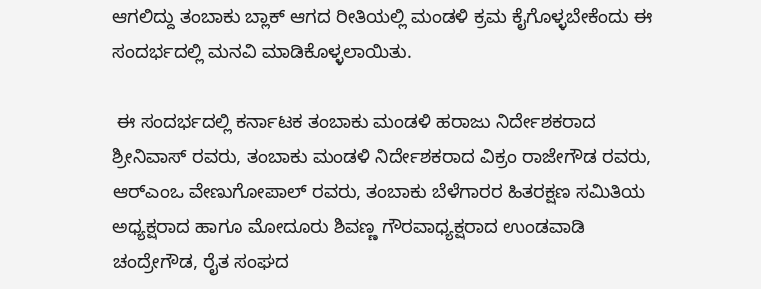ಆಗಲಿದ್ದು ತಂಬಾಕು ಬ್ಲಾಕ್ ಆಗದ ರೀತಿಯಲ್ಲಿ ಮಂಡಳಿ ಕ್ರಮ ಕೈಗೊಳ್ಳಬೇಕೆಂದು ಈ ಸಂದರ್ಭದಲ್ಲಿ ಮನವಿ ಮಾಡಿಕೊಳ್ಳಲಾಯಿತು.

 ಈ ಸಂದರ್ಭದಲ್ಲಿ ಕರ್ನಾಟಕ ತಂಬಾಕು ಮಂಡಳಿ ಹರಾಜು ನಿರ್ದೇಶಕರಾದ ಶ್ರೀನಿವಾಸ್ ರವರು, ತಂಬಾಕು ಮಂಡಳಿ ನಿರ್ದೇಶಕರಾದ ವಿಕ್ರಂ ರಾಜೇಗೌಡ ರವರು, ಆರ್‌ಎಂಒ ವೇಣುಗೋಪಾಲ್ ರವರು, ತಂಬಾಕು ಬೆಳೆಗಾರರ ಹಿತರಕ್ಷಣ ಸಮಿತಿಯ ಅಧ್ಯಕ್ಷರಾದ ಹಾಗೂ ಮೋದೂರು ಶಿವಣ್ಣ ಗೌರವಾಧ್ಯಕ್ಷರಾದ ಉಂಡವಾಡಿ ಚಂದ್ರೇಗೌಡ, ರೈತ ಸಂಘದ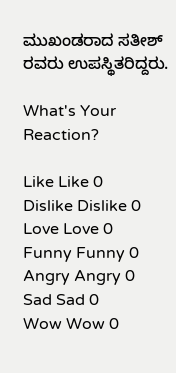ಮುಖಂಡರಾದ ಸತೀಶ್ ರವರು ಉಪಸ್ಥಿತರಿದ್ದರು.

What's Your Reaction?

Like Like 0
Dislike Dislike 0
Love Love 0
Funny Funny 0
Angry Angry 0
Sad Sad 0
Wow Wow 0